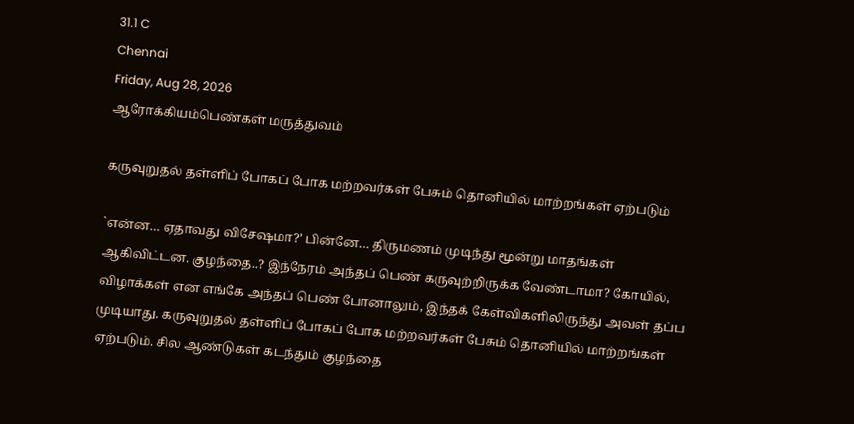31.1 C
Chennai
Friday, Aug 28, 2026
ஆரோக்கியம்பெண்கள் மருத்துவம்

கருவுறுதல் தள்ளிப் போகப் போக மற்றவர்கள் பேசும் தொனியில் மாற்றங்கள் ஏற்படும்

`என்ன… ஏதாவது விசேஷமா?’ பின்னே… திருமணம் முடிந்து மூன்று மாதங்கள் ஆகிவிட்டன. குழந்தை..? இந்நேரம் அந்தப் பெண் கருவுற்றிருக்க வேண்டாமா? கோயில், விழாக்கள் என எங்கே அந்தப் பெண் போனாலும், இந்தக் கேள்விகளிலிருந்து அவள் தப்ப முடியாது. கருவுறுதல் தள்ளிப் போகப் போக மற்றவர்கள் பேசும் தொனியில் மாற்றங்கள் ஏற்படும். சில ஆண்டுகள் கடந்தும் குழந்தை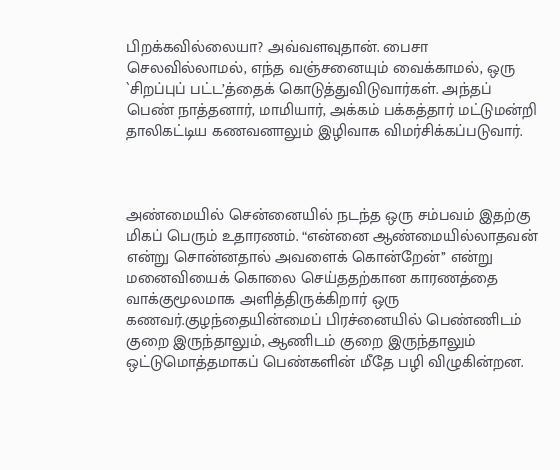பிறக்கவில்லையா? அவ்வளவுதான். பைசா செலவில்லாமல், எந்த வஞ்சனையும் வைக்காமல், ஒரு `சிறப்புப் பட்ட’த்தைக் கொடுத்துவிடுவார்கள். அந்தப் பெண் நாத்தனார், மாமியார், அக்கம் பக்கத்தார் மட்டுமன்றி தாலிகட்டிய கணவனாலும் இழிவாக விமர்சிக்கப்படுவார்.



அண்மையில் சென்னையில் நடந்த ஒரு சம்பவம் இதற்கு மிகப் பெரும் உதாரணம். “என்னை ஆண்மையில்லாதவன் என்று சொன்னதால் அவளைக் கொன்றேன்’’ என்று மனைவியைக் கொலை செய்ததற்கான காரணத்தை வாக்குமூலமாக அளித்திருக்கிறார் ஒரு கணவர்.குழந்தையின்மைப் பிரச்னையில் பெண்ணிடம் குறை இருந்தாலும், ஆணிடம் குறை இருந்தாலும் ஒட்டுமொத்தமாகப் பெண்களின் மீதே பழி விழுகின்றன.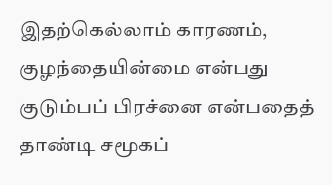இதற்கெல்லாம் காரணம், குழந்தையின்மை என்பது குடும்பப் பிரச்னை என்பதைத் தாண்டி சமூகப்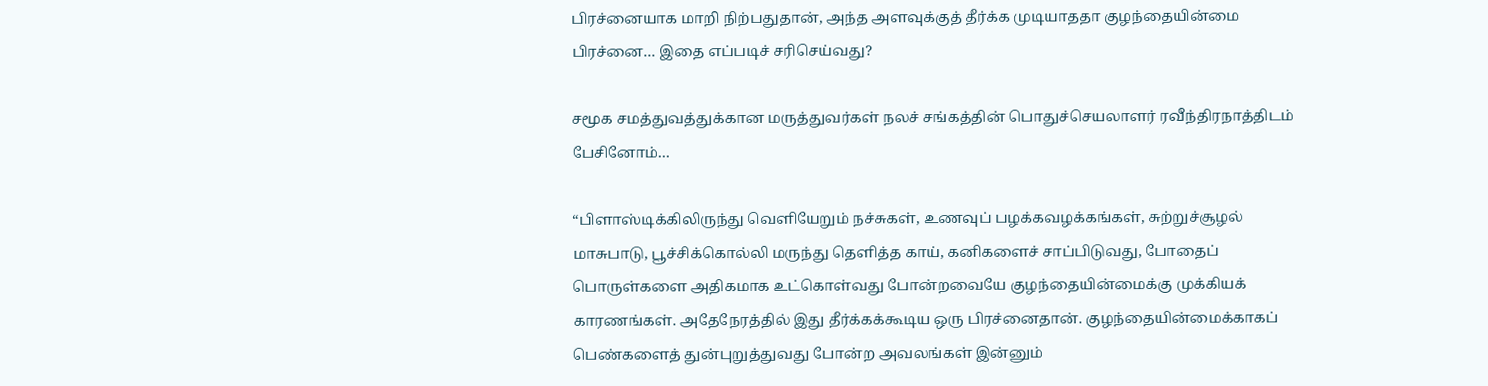பிரச்னையாக மாறி நிற்பதுதான், அந்த அளவுக்குத் தீர்க்க முடியாததா குழந்தையின்மை பிரச்னை… இதை எப்படிச் சரிசெய்வது?

சமூக சமத்துவத்துக்கான மருத்துவர்கள் நலச் சங்கத்தின் பொதுச்செயலாளர் ரவீந்திரநாத்திடம் பேசினோம்…

“பிளாஸ்டிக்கிலிருந்து வெளியேறும் நச்சுகள், உணவுப் பழக்கவழக்கங்கள், சுற்றுச்சூழல் மாசுபாடு, பூச்சிக்கொல்லி மருந்து தெளித்த காய், கனிகளைச் சாப்பிடுவது, போதைப் பொருள்களை அதிகமாக உட்கொள்வது போன்றவையே குழந்தையின்மைக்கு முக்கியக் காரணங்கள். அதேநேரத்தில் இது தீர்க்கக்கூடிய ஒரு பிரச்னைதான். குழந்தையின்மைக்காகப் பெண்களைத் துன்புறுத்துவது போன்ற அவலங்கள் இன்னும்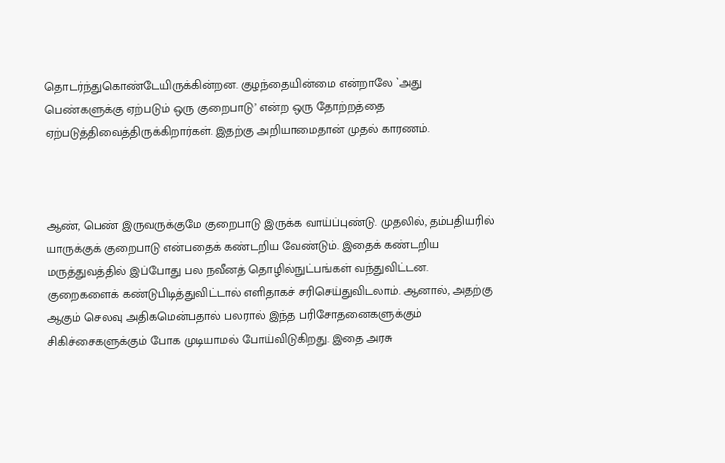தொடர்ந்துகொண்டேயிருக்கின்றன. குழந்தையின்மை என்றாலே `அது பெண்களுக்கு ஏற்படும் ஒரு குறைபாடு’ என்ற ஒரு தோற்றத்தை ஏற்படுத்திவைத்திருக்கிறார்கள். இதற்கு அறியாமைதான் முதல் காரணம்.



ஆண், பெண் இருவருக்குமே குறைபாடு இருக்க வாய்ப்புண்டு. முதலில், தம்பதியரில் யாருக்குக் குறைபாடு என்பதைக் கண்டறிய வேண்டும். இதைக் கண்டறிய மருத்துவத்தில் இப்போது பல நவீனத் தொழில்நுட்பங்கள் வந்துவிட்டன. குறைகளைக் கண்டுபிடித்துவிட்டால் எளிதாகச் சரிசெய்துவிடலாம். ஆனால், அதற்கு ஆகும் செலவு அதிகமென்பதால் பலரால் இந்த பரிசோதனைகளுக்கும் சிகிச்சைகளுக்கும் போக முடியாமல் போய்விடுகிறது. இதை அரசு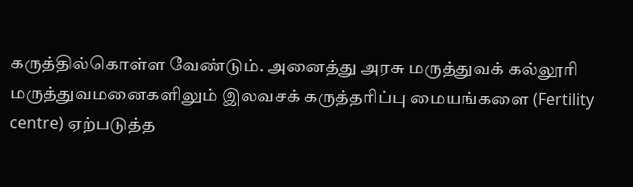கருத்தில்கொள்ள வேண்டும். அனைத்து அரசு மருத்துவக் கல்லூரி மருத்துவமனைகளிலும் இலவசக் கருத்தரிப்பு மையங்களை (Fertility centre) ஏற்படுத்த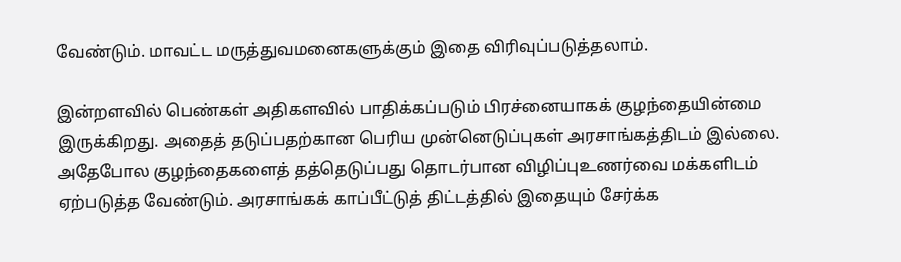வேண்டும். மாவட்ட மருத்துவமனைகளுக்கும் இதை விரிவுப்படுத்தலாம்.

இன்றளவில் பெண்கள் அதிகளவில் பாதிக்கப்படும் பிரச்னையாகக் குழந்தையின்மை இருக்கிறது. அதைத் தடுப்பதற்கான பெரிய முன்னெடுப்புகள் அரசாங்கத்திடம் இல்லை. அதேபோல குழந்தைகளைத் தத்தெடுப்பது தொடர்பான விழிப்புஉணர்வை மக்களிடம் ஏற்படுத்த வேண்டும். அரசாங்கக் காப்பீட்டுத் திட்டத்தில் இதையும் சேர்க்க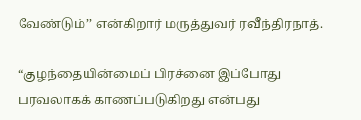வேண்டும்’’ என்கிறார் மருத்துவர் ரவீந்திரநாத்.

“குழந்தையின்மைப் பிரச்னை இப்போது பரவலாகக் காணப்படுகிறது என்பது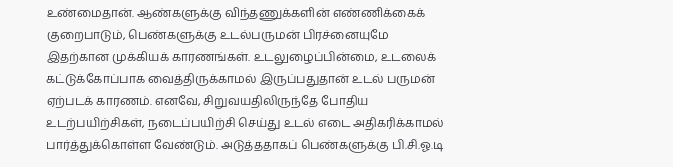உண்மைதான். ஆண்களுக்கு விந்தணுக்களின் எண்ணிக்கைக் குறைபாடும், பெண்களுக்கு உடல்பருமன் பிரச்னையுமே இதற்கான முக்கியக் காரணங்கள். உடலுழைப்பின்மை, உடலைக் கட்டுக்கோப்பாக வைத்திருக்காமல் இருப்பதுதான் உடல் பருமன் ஏற்படக் காரணம். எனவே, சிறுவயதிலிருந்தே போதிய உடற்பயிற்சிகள், நடைப்பயிற்சி செய்து உடல் எடை அதிகரிக்காமல் பார்த்துக்கொள்ள வேண்டும். அடுத்ததாகப் பெண்களுக்கு பி.சி.ஓ.டி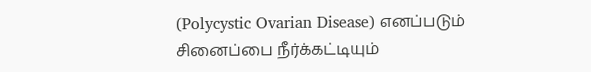(Polycystic Ovarian Disease) எனப்படும் சினைப்பை நீர்க்கட்டியும்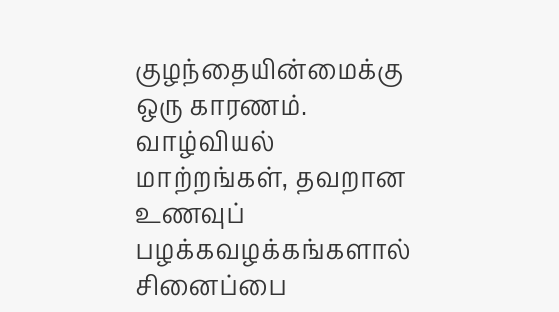குழந்தையின்மைக்கு ஒரு காரணம். வாழ்வியல் மாற்றங்கள், தவறான உணவுப் பழக்கவழக்கங்களால் சினைப்பை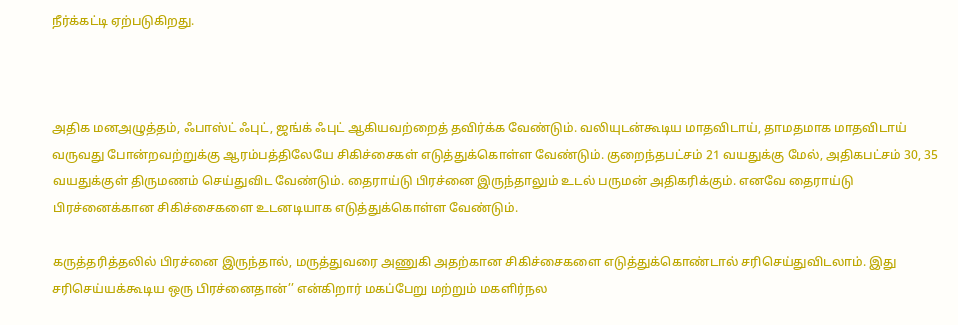நீர்க்கட்டி ஏற்படுகிறது.



அதிக மனஅழுத்தம், ஃபாஸ்ட் ஃபுட், ஜங்க் ஃபுட் ஆகியவற்றைத் தவிர்க்க வேண்டும். வலியுடன்கூடிய மாதவிடாய், தாமதமாக மாதவிடாய் வருவது போன்றவற்றுக்கு ஆரம்பத்திலேயே சிகிச்சைகள் எடுத்துக்கொள்ள வேண்டும். குறைந்தபட்சம் 21 வயதுக்கு மேல், அதிகபட்சம் 30, 35 வயதுக்குள் திருமணம் செய்துவிட வேண்டும். தைராய்டு பிரச்னை இருந்தாலும் உடல் பருமன் அதிகரிக்கும். எனவே தைராய்டு பிரச்னைக்கான சிகிச்சைகளை உடனடியாக எடுத்துக்கொள்ள வேண்டும்.

கருத்தரித்தலில் பிரச்னை இருந்தால், மருத்துவரை அணுகி அதற்கான சிகிச்சைகளை எடுத்துக்கொண்டால் சரிசெய்துவிடலாம். இது சரிசெய்யக்கூடிய ஒரு பிரச்னைதான்’’ என்கிறார் மகப்பேறு மற்றும் மகளிர்நல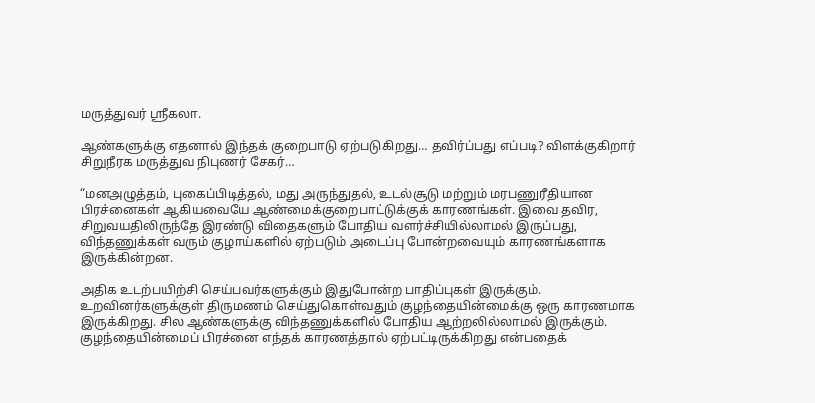மருத்துவர் ஶ்ரீகலா.

ஆண்களுக்கு எதனால் இந்தக் குறைபாடு ஏற்படுகிறது… தவிர்ப்பது எப்படி? விளக்குகிறார் சிறுநீரக மருத்துவ நிபுணர் சேகர்…

“மனஅழுத்தம், புகைப்பிடித்தல், மது அருந்துதல், உடல்சூடு மற்றும் மரபணுரீதியான பிரச்னைகள் ஆகியவையே ஆண்மைக்குறைபாட்டுக்குக் காரணங்கள். இவை தவிர, சிறுவயதிலிருந்தே இரண்டு விதைகளும் போதிய வளர்ச்சியில்லாமல் இருப்பது, விந்தணுக்கள் வரும் குழாய்களில் ஏற்படும் அடைப்பு போன்றவையும் காரணங்களாக இருக்கின்றன.

அதிக உடற்பயிற்சி செய்பவர்களுக்கும் இதுபோன்ற பாதிப்புகள் இருக்கும். உறவினர்களுக்குள் திருமணம் செய்துகொள்வதும் குழந்தையின்மைக்கு ஒரு காரணமாக இருக்கிறது. சில ஆண்களுக்கு விந்தணுக்களில் போதிய ஆற்றலில்லாமல் இருக்கும். குழந்தையின்மைப் பிரச்னை எந்தக் காரணத்தால் ஏற்பட்டிருக்கிறது என்பதைக்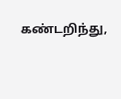கண்டறிந்து,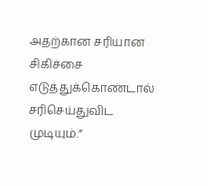அதற்கான சரியான சிகிச்சை எடுத்துக்கொண்டால் சரிசெய்துவிட முடியும்.”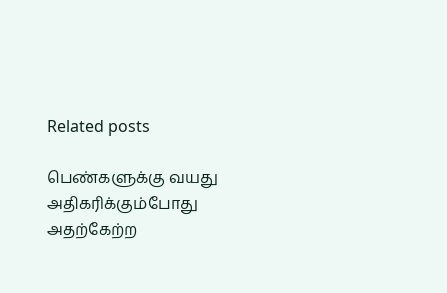Related posts

பெண்களுக்கு வயது அதிகரிக்கும்போது அதற்கேற்ற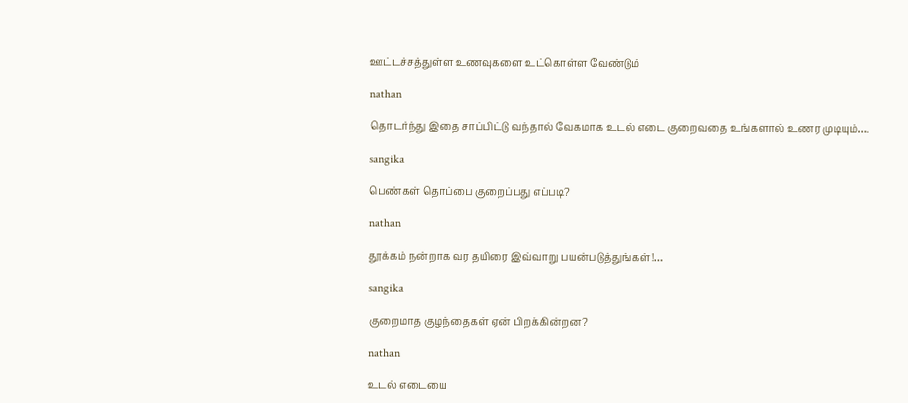ஊட்டச்சத்துள்ள உணவுகளை உட்கொள்ள வேண்டும்

nathan

தொடர்ந்து இதை சாப்பிட்டு வந்தால் வேகமாக உடல் எடை குறைவதை உங்களால் உணர முடியும்….

sangika

பெண்கள் தொப்பை குறைப்பது எப்படி?

nathan

தூக்கம் நன்றாக வர தயிரை இவ்வாறு பயன்படுத்துங்கள்!…

sangika

குறைமாத குழந்தைகள் ஏன் பிறக்கின்றன?

nathan

உடல் எடையை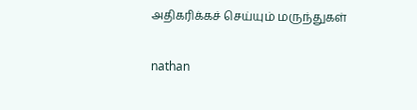அதிகரிக்கச் செய்யும் மருந்துகள்

nathan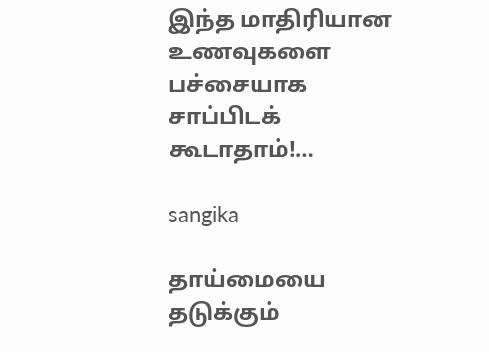இந்த மாதிரியான உணவுகளை பச்சையாக சாப்பிடக் கூடாதாம்!…

sangika

தாய்மையை தடுக்கும்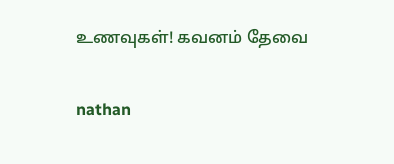உணவுகள்! கவனம் தேவை

nathan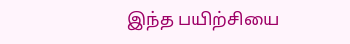இந்த பயிற்சியை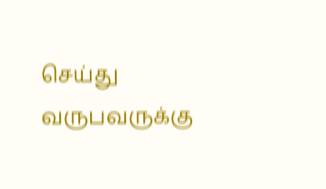செய்து வருபவருக்கு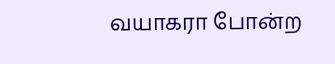வயாகரா போன்ற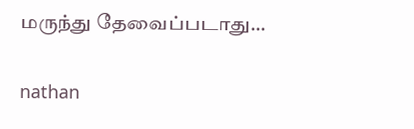மருந்து தேவைப்படாது…

nathan